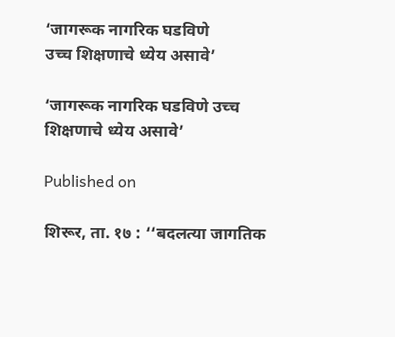‘जागरूक नागरिक घडविणे
उच्च शिक्षणाचे ध्येय असावे’

‘जागरूक नागरिक घडविणे उच्च शिक्षणाचे ध्येय असावे’

Published on

शिरूर, ता. १७ : ‘‘बदलत्या जागतिक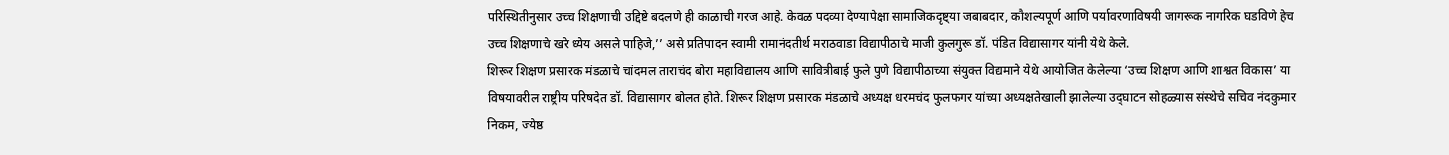परिस्थितीनुसार उच्च शिक्षणाची उद्दिष्टे बदलणे ही काळाची गरज आहे. केवळ पदव्या देण्यापेक्षा सामाजिकदृष्ट्या जबाबदार, कौशल्यपूर्ण आणि पर्यावरणाविषयी जागरूक नागरिक घडविणे हेच उच्च शिक्षणाचे खरे ध्येय असले पाहिजे,’’ असे प्रतिपादन स्वामी रामानंदतीर्थ मराठवाडा विद्यापीठाचे माजी कुलगुरू डॉ. पंडित विद्यासागर यांनी येथे केले.
शिरूर शिक्षण प्रसारक मंडळाचे चांदमल ताराचंद बोरा महाविद्यालय आणि सावित्रीबाई फुले पुणे विद्यापीठाच्या संयुक्त विद्यमाने येथे आयोजित केलेल्या ‘उच्च शिक्षण आणि शाश्वत विकास’ या विषयावरील राष्ट्रीय परिषदेत डॉ. विद्यासागर बोलत होते. शिरूर शिक्षण प्रसारक मंडळाचे अध्यक्ष धरमचंद फुलफगर यांच्या अध्यक्षतेखाली झालेल्या उद्‍घाटन सोहळ्यास संस्थेचे सचिव नंदकुमार निकम, ज्येष्ठ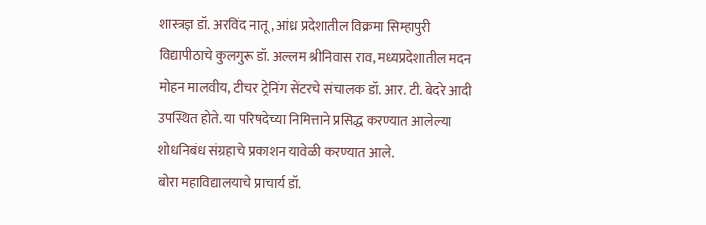शास्त्रज्ञ डॉ. अरविंद नातू, आंध्र प्रदेशातील विक्रमा सिम्हापुरी विद्यापीठाचे कुलगुरू डॉ. अल्लम श्रीनिवास राव, मध्यप्रदेशातील मदन मोहन मालवीय, टीचर ट्रेनिंग सेंटरचे संचालक डॉ. आर. टी. बेदरे आदी उपस्थित होते. या परिषदेच्या निमित्ताने प्रसिद्ध करण्यात आलेल्या शोधनिबंध संग्रहाचे प्रकाशन यावेळी करण्यात आले.
बोरा महाविद्यालयाचे प्राचार्य डॉ.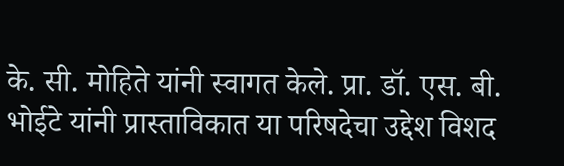के. सी. मोहिते यांनी स्वागत केले. प्रा. डॉ. एस. बी. भोईटे यांनी प्रास्ताविकात या परिषदेचा उद्देश विशद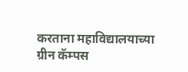करताना महाविद्यालयाच्या ग्रीन कॅम्पस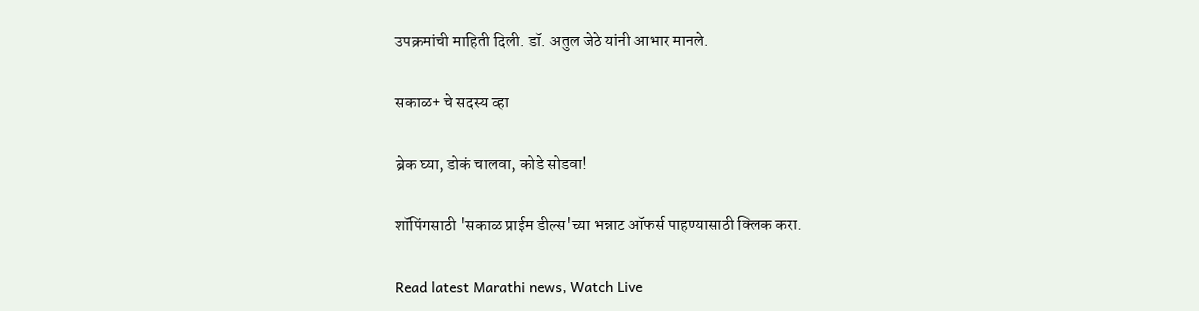उपक्रमांची माहिती दिली. डॉ. अतुल जेठे यांनी आभार मानले.

सकाळ+ चे सदस्य व्हा

ब्रेक घ्या, डोकं चालवा, कोडे सोडवा!

शॉपिंगसाठी 'सकाळ प्राईम डील्स'च्या भन्नाट ऑफर्स पाहण्यासाठी क्लिक करा.

Read latest Marathi news, Watch Live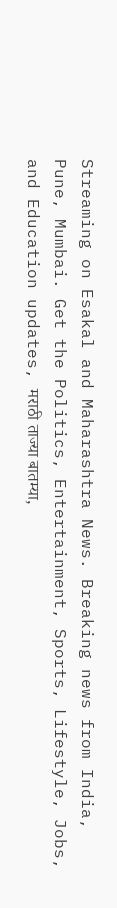Streaming on Esakal and Maharashtra News. Breaking news from India, Pune, Mumbai. Get the Politics, Entertainment, Sports, Lifestyle, Jobs, and Education updates, मराठी ताज्या बातम्या,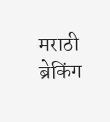मराठी ब्रेकिंग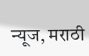न्यूज, मराठी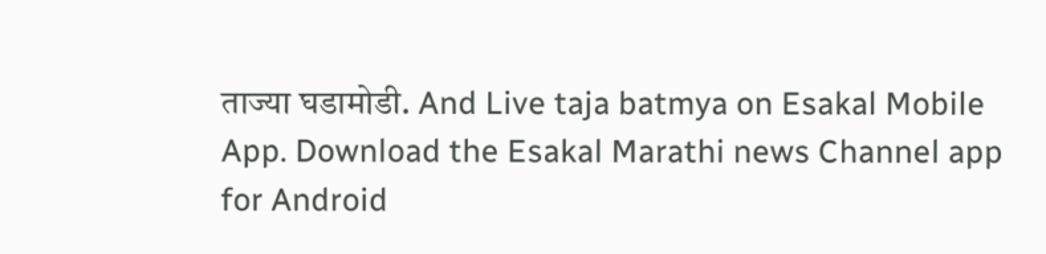ताज्या घडामोडी. And Live taja batmya on Esakal Mobile App. Download the Esakal Marathi news Channel app for Android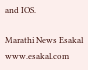and IOS.

Marathi News Esakal
www.esakal.com